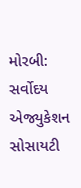મોરબી: સર્વોદય એજ્યુકેશન સોસાયટી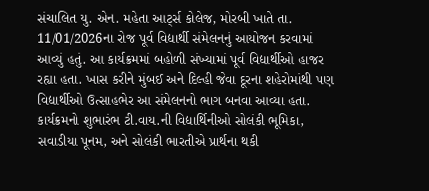સંચાલિત યુ. એન. મહેતા આર્ટ્સ કોલેજ, મોરબી ખાતે તા. 11/01/2026ના રોજ પૂર્વ વિદ્યાર્થી સંમેલનનું આયોજન કરવામાં આવ્યું હતું. આ કાર્યક્રમમાં બહોળી સંખ્યામાં પૂર્વ વિદ્યાર્થીઓ હાજર રહ્યા હતા. ખાસ કરીને મુંબઈ અને દિલ્હી જેવા દૂરના શહેરોમાંથી પણ વિદ્યાર્થીઓ ઉત્સાહભેર આ સંમેલનનો ભાગ બનવા આવ્યા હતા.
કાર્યક્રમનો શુભારંભ ટી.વાય.ની વિદ્યાર્થિનીઓ સોલંકી ભૂમિકા, સવાડીયા પૂનમ, અને સોલંકી ભારતીએ પ્રાર્થના થકી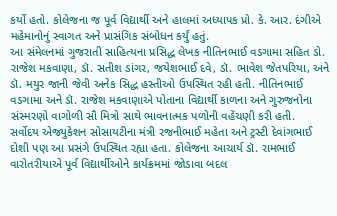કર્યો હતો. કોલેજના જ પૂર્વ વિદ્યાર્થી અને હાલમાં અધ્યાપક પ્રો. કે. આર. દંગીએ મહેમાનોનું સ્વાગત અને પ્રાસંગિક સંબોધન કર્યું હતું.
આ સંમેલનમાં ગુજરાતી સાહિત્યના પ્રસિદ્ધ લેખક નીતિનભાઈ વડગામા સહિત ડો. રાજેશ મકવાણા, ડૉ. સતીશ ડાંગર, જયેશભાઈ દવે, ડૉ. ભાવેશ જેતપરિયા, અને ડૉ. મયુર જાની જેવી અનેક સિદ્ધ હસ્તીઓ ઉપસ્થિત રહી હતી. નીતિનભાઈ વડગામા અને ડૉ. રાજેશ મકવાણાએ પોતાના વિદ્યાર્થી કાળના અને ગુરુજનોના સંસ્મરણો વાગોળી સૌ મિત્રો સાથે ભાવનાત્મક પળોની વહેંચણી કરી હતી.
સર્વોદય એજ્યુકેશન સોસાયટીના મંત્રી રજનીભાઈ મહેતા અને ટ્રસ્ટી દેવાંગભાઈ દોશી પણ આ પ્રસંગે ઉપસ્થિત રહ્યા હતા. કોલેજના આચાર્ય ડૉ. રામભાઈ વારોતરીયાએ પૂર્વ વિદ્યાર્થીઓને કાર્યક્રમમાં જોડાવા બદલ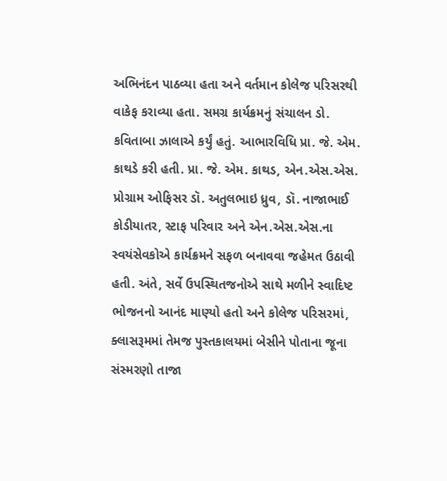અભિનંદન પાઠવ્યા હતા અને વર્તમાન કોલેજ પરિસરથી વાકેફ કરાવ્યા હતા. સમગ્ર કાર્યક્રમનું સંચાલન ડો. કવિતાબા ઝાલાએ કર્યું હતું. આભારવિધિ પ્રા. જે. એમ. કાથડે કરી હતી. પ્રા. જે. એમ. કાથડ, એન.એસ.એસ. પ્રોગ્રામ ઓફિસર ડૉ. અતુલભાઇ ધ્રુવ, ડૉ. નાજાભાઈ કોડીયાતર, સ્ટાફ પરિવાર અને એન.એસ.એસ.ના સ્વયંસેવકોએ કાર્યક્રમને સફળ બનાવવા જહેમત ઉઠાવી હતી. અંતે, સર્વે ઉપસ્થિતજનોએ સાથે મળીને સ્વાદિષ્ટ ભોજનનો આનંદ માણ્યો હતો અને કોલેજ પરિસરમાં, ક્લાસરૂમમાં તેમજ પુસ્તકાલયમાં બેસીને પોતાના જૂના સંસ્મરણો તાજા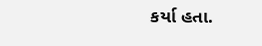કર્યા હતા.